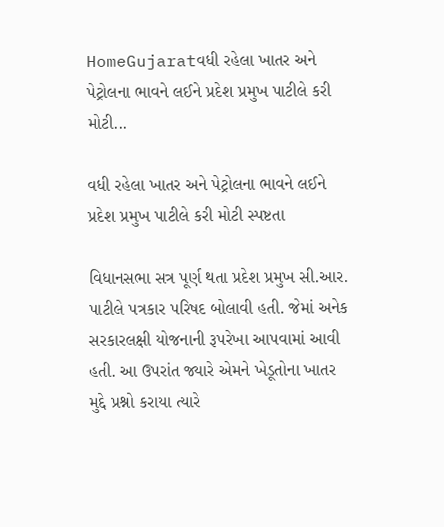HomeGujaratવધી રહેલા ખાતર અને પેટ્રોલના ભાવને લઈને પ્રદેશ પ્રમુખ પાટીલે કરી મોટી...

વધી રહેલા ખાતર અને પેટ્રોલના ભાવને લઈને પ્રદેશ પ્રમુખ પાટીલે કરી મોટી સ્પષ્ટતા

વિધાનસભા સત્ર પૂર્ણ થતા પ્રદેશ પ્રમુખ સી.આર. પાટીલે પત્રકાર પરિષદ બોલાવી હતી. જેમાં અનેક સરકારલક્ષી યોજનાની રૂપરેખા આપવામાં આવી હતી. આ ઉપરાંત જ્યારે એમને ખેડૂતોના ખાતર મુદ્દે પ્રશ્નો કરાયા ત્યારે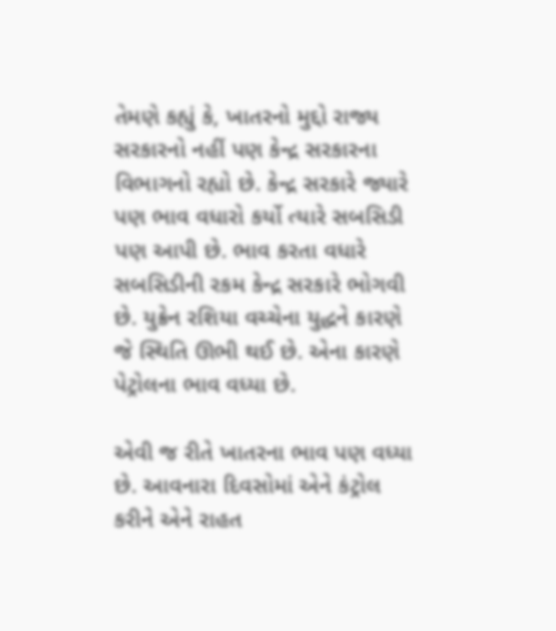તેમણે કહ્યું કે, ખાતરનો મુદ્દો રાજ્ય સરકારનો નહીં પણ કેન્દ્ર સરકારના વિભાગનો રહ્યો છે. કેન્દ્ર સરકારે જ્યારે પણ ભાવ વધારો કર્યો ત્યારે સબસિડી પણ આપી છે. ભાવ કરતા વધારે સબસિડીની રકમ કેન્દ્ર સરકારે ભોગવી છે. યુક્રેન રશિયા વચ્ચેના યુદ્ધને કારણે જે સ્થિતિ ઊભી થઈ છે. એના કારણે પેટ્રોલના ભાવ વધ્યા છે.

એવી જ રીતે ખાતરના ભાવ પણ વધ્યા છે. આવનારા દિવસોમાં એને કંટ્રોલ કરીને એને રાહત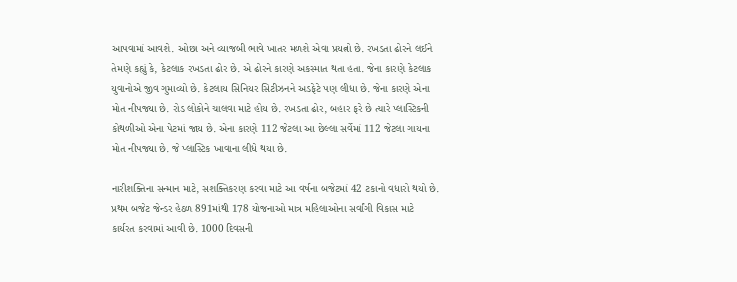આપવામાં આવશે. ઓછા અને વ્યાજબી ભાવે ખાતર મળશે એવા પ્રયત્નો છે. રખડતા ઢોરને લઈને તેમણે કહ્યું કે, કેટલાક રખડતા ઢોર છે. એ ઢોરને કારણે અકસ્માત થતા હતા. જેના કારણે કેટલાક યુવાનોએ જીવ ગુમાવ્યો છે. કેટલાય સિનિયર સિટીઝનને અડફેટે પણ લીધા છે. જેના કારણે એના મોત નીપજ્યા છે. રોડ લોકોને ચાલવા માટે હોય છે. રખડતા ઢોર, બહાર ફરે છે ત્યારે પ્લાસ્ટિકની કોથળીઓ એના પેટમાં જાય છે. એના કારણે 112 જેટલા આ છેલ્લા સર્વેમાં 112 જેટલા ગાયના મોત નીપજ્યા છે. જે પ્લાસ્ટિક ખાવાના લીધે થયા છે.

નારીશક્તિના સન્માન માટે, સશક્તિકરણ કરવા માટે આ વર્ષના બજેટમાં 42 ટકાનો વધારો થયો છે. પ્રથમ બજેટ જેન્ડર હેઠળ 891માંથી 178 યોજનાઓ માત્ર મહિલાઓના સર્વાંગી વિકાસ માટે કાર્યરત કરવામાં આવી છે. 1000 દિવસની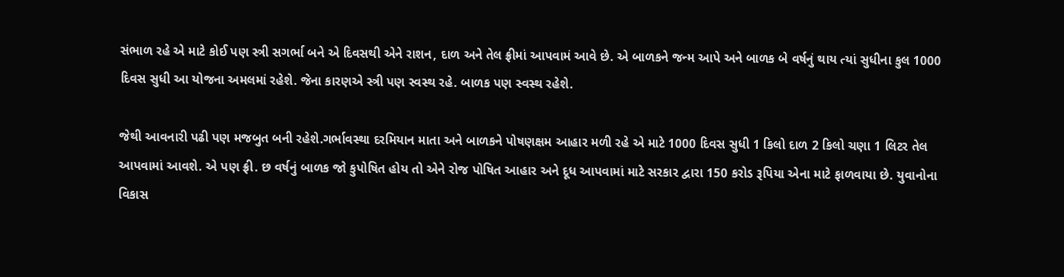સંભાળ રહે એ માટે કોઈ પણ સ્ત્રી સગર્ભા બને એ દિવસથી એને રાશન, દાળ અને તેલ ફ્રીમાં આપવામં આવે છે. એ બાળકને જન્મ આપે અને બાળક બે વર્ષનું થાય ત્યાં સુધીના કુલ 1000 દિવસ સુધી આ યોજના અમલમાં રહેશે. જેના કારણએ સ્ત્રી પણ સ્વસ્થ રહે. બાળક પણ સ્વસ્થ રહેશે.

જેથી આવનારી પઢી પણ મજબુત બની રહેશે.ગર્ભાવસ્થા દરમિયાન માતા અને બાળકને પોષણક્ષમ આહાર મળી રહે એ માટે 1000 દિવસ સુધી 1 કિલો દાળ 2 કિલો ચણા 1 લિટર તેલ આપવામાં આવશે. એ પણ ફ્રી. છ વર્ષનું બાળક જો કુપોષિત હોય તો એને રોજ પોષિત આહાર અને દૂધ આપવામાં માટે સરકાર દ્વારા 150 કરોડ રૂપિયા એના માટે ફાળવાયા છે. યુવાનોના વિકાસ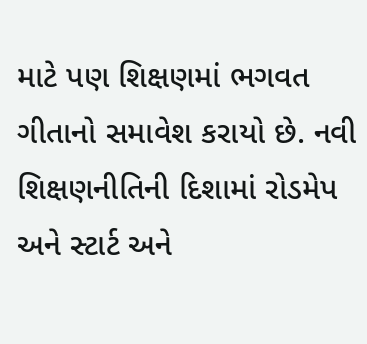માટે પણ શિક્ષણમાં ભગવત ગીતાનો સમાવેશ કરાયો છે. નવી શિક્ષણનીતિની દિશામાં રોડમેપ અને સ્ટાર્ટ અને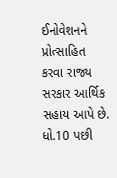ઈનોવેશનને પ્રોત્સાહિત કરવા રાજ્ય સરકાર આર્થિક સહાય આપે છે. ધો.10 પછી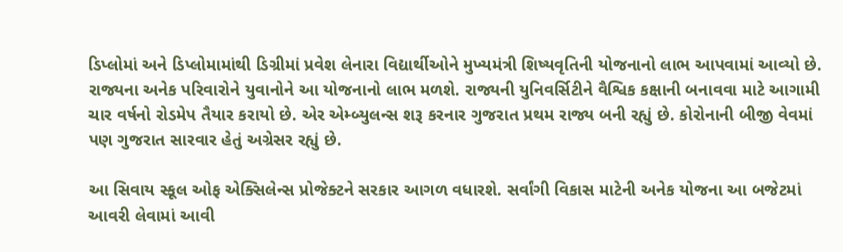ડિપ્લોમાં અને ડિપ્લોમામાંથી ડિગ્રીમાં પ્રવેશ લેનારા વિદ્યાર્થીઓને મુખ્યમંત્રી શિષ્યવૃતિની યોજનાનો લાભ આપવામાં આવ્યો છે. રાજ્યના અનેક પરિવારોને યુવાનોને આ યોજનાનો લાભ મળશે. રાજ્યની યુનિવર્સિટીને વૈશ્વિક કક્ષાની બનાવવા માટે આગામી ચાર વર્ષનો રોડમેપ તૈયાર કરાયો છે. એર એમ્બ્યુલન્સ શરૂ કરનાર ગુજરાત પ્રથમ રાજ્ય બની રહ્યું છે. કોરોનાની બીજી વેવમાં પણ ગુજરાત સારવાર હેતું અગ્રેસર રહ્યું છે.

આ સિવાય સ્કૂલ ઓફ એક્સિલેન્સ પ્રોજેક્ટને સરકાર આગળ વધારશે. સર્વાંગી વિકાસ માટેની અનેક યોજના આ બજેટમાં આવરી લેવામાં આવી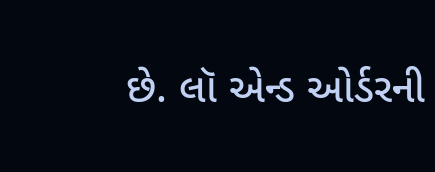છે. લૉ એન્ડ ઓર્ડરની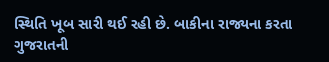સ્થિતિ ખૂબ સારી થઈ રહી છે. બાકીના રાજ્યના કરતા ગુજરાતની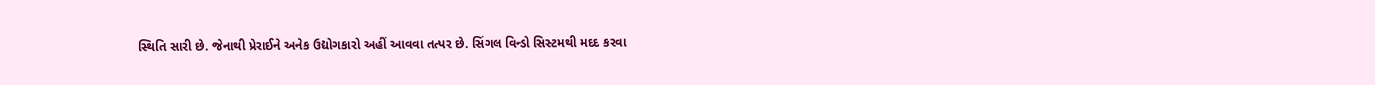સ્થિતિ સારી છે. જેનાથી પ્રેરાઈને અનેક ઉદ્યોગકારો અહીં આવવા તત્પર છે. સિંગલ વિન્ડો સિસ્ટમથી મદદ કરવા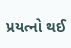પ્રયત્નો થઈ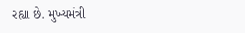રહ્યા છે. મુખ્યમંત્રી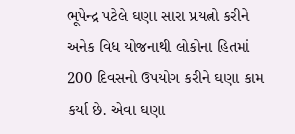ભૂપેન્દ્ર પટેલે ઘણા સારા પ્રયત્નો કરીને અનેક વિધ યોજનાથી લોકોના હિતમાં 200 દિવસનો ઉપયોગ કરીને ઘણા કામ કર્યા છે. એવા ઘણા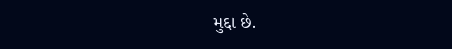મુદ્દા છે.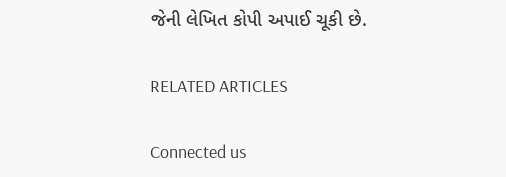જેની લેખિત કોપી અપાઈ ચૂકી છે.

RELATED ARTICLES

Connected us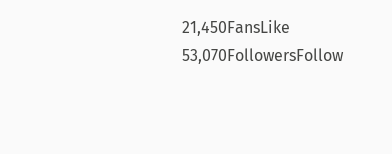21,450FansLike
53,070FollowersFollow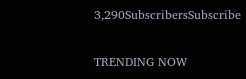3,290SubscribersSubscribe

TRENDING NOW